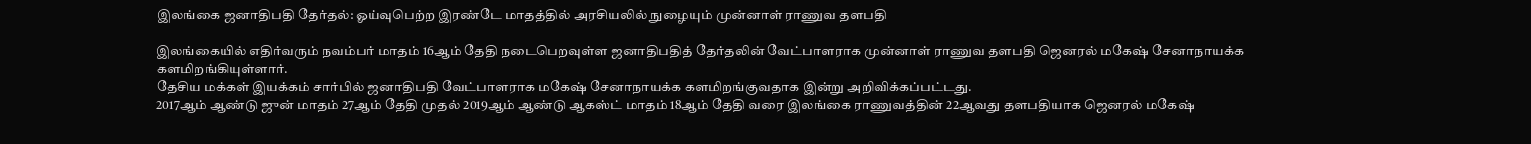இலங்கை ஜனாதிபதி தேர்தல்: ஓய்வுபெற்ற இரண்டே மாதத்தில் அரசியலில் நுழையும் முன்னாள் ராணுவ தளபதி

இலங்கையில் எதிர்வரும் நவம்பர் மாதம் 16ஆம் தேதி நடைபெறவுள்ள ஜனாதிபதித் தேர்தலின் வேட்பாளராக முன்னாள் ராணுவ தளபதி ஜெனரல் மகேஷ் சேனாநாயக்க களமிறங்கியுள்ளார்.
தேசிய மக்கள் இயக்கம் சார்பில் ஜனாதிபதி வேட்பாளராக மகேஷ் சேனாநாயக்க களமிறங்குவதாக இன்று அறிவிக்கப்பட்டது.
2017ஆம் ஆண்டு ஜுன் மாதம் 27ஆம் தேதி முதல் 2019ஆம் ஆண்டு ஆகஸ்ட் மாதம் 18ஆம் தேதி வரை இலங்கை ராணுவத்தின் 22ஆவது தளபதியாக ஜெனரல் மகேஷ்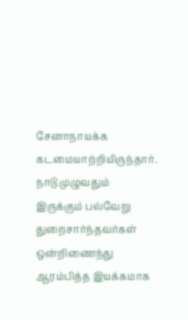சேனாநாயக்க கடமையாற்றியிருந்தார்.
நாடு முழுவதும் இருக்கும் பல்வேறு துறைசார்ந்தவர்கள் ஒன்றிணைந்து ஆரம்பித்த இயக்கமாக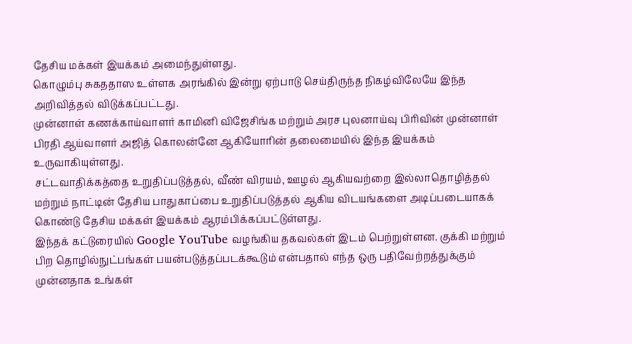தேசிய மக்கள் இயக்கம் அமைந்துள்ளது.
கொழும்பு சுகததாஸ உள்ளக அரங்கில் இன்று ஏற்பாடு செய்திருந்த நிகழ்விலேயே இந்த அறிவித்தல் விடுக்கப்பட்டது.
முன்னாள் கணக்காய்வாளர் காமினி விஜேசிங்க மற்றும் அரச புலனாய்வு பிரிவின் முன்னாள் பிரதி ஆய்வாளர் அஜித் கொலன்னே ஆகியோரின் தலைமையில் இந்த இயக்கம் உருவாகியுள்ளது.
சட்டவாதிக்கத்தை உறுதிப்படுத்தல், வீண் விரயம், ஊழல் ஆகியவற்றை இல்லாதொழித்தல் மற்றும் நாட்டின் தேசிய பாதுகாப்பை உறுதிப்படுத்தல் ஆகிய விடயங்களை அடிப்படையாகக் கொண்டு தேசிய மக்கள் இயக்கம் ஆரம்பிக்கப்பட்டுள்ளது.
இந்தக் கட்டுரையில் Google YouTube வழங்கிய தகவல்கள் இடம் பெற்றுள்ளன. குக்கி மற்றும் பிற தொழில்நுட்பங்கள் பயன்படுத்தப்படக்கூடும் என்பதால் எந்த ஒரு பதிவேற்றத்துக்கும் முன்னதாக உங்கள்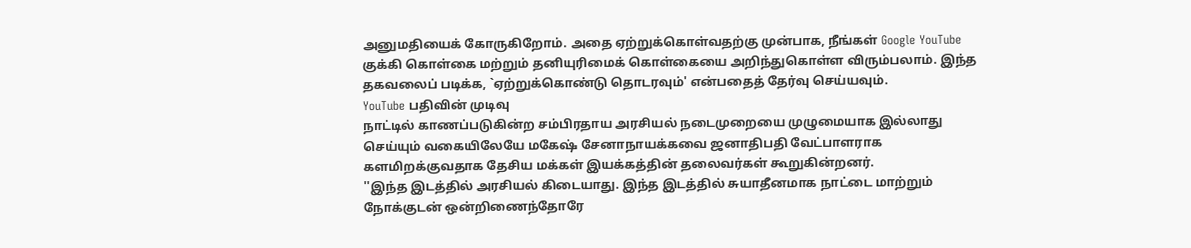அனுமதியைக் கோருகிறோம். அதை ஏற்றுக்கொள்வதற்கு முன்பாக, நீங்கள் Google YouTube குக்கி கொள்கை மற்றும் தனியுரிமைக் கொள்கையை அறிந்துகொள்ள விரும்பலாம். இந்த தகவலைப் படிக்க, `ஏற்றுக்கொண்டு தொடரவும்' என்பதைத் தேர்வு செய்யவும்.
YouTube பதிவின் முடிவு
நாட்டில் காணப்படுகின்ற சம்பிரதாய அரசியல் நடைமுறையை முழுமையாக இல்லாது செய்யும் வகையிலேயே மகேஷ் சேனாநாயக்கவை ஜனாதிபதி வேட்பாளராக களமிறக்குவதாக தேசிய மக்கள் இயக்கத்தின் தலைவர்கள் கூறுகின்றனர்.
''இந்த இடத்தில் அரசியல் கிடையாது. இந்த இடத்தில் சுயாதீனமாக நாட்டை மாற்றும் நோக்குடன் ஒன்றிணைந்தோரே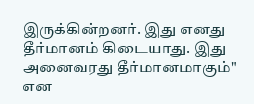இருக்கின்றனர். இது எனது தீர்மானம் கிடையாது. இது அனைவரது தீர்மானமாகும்" என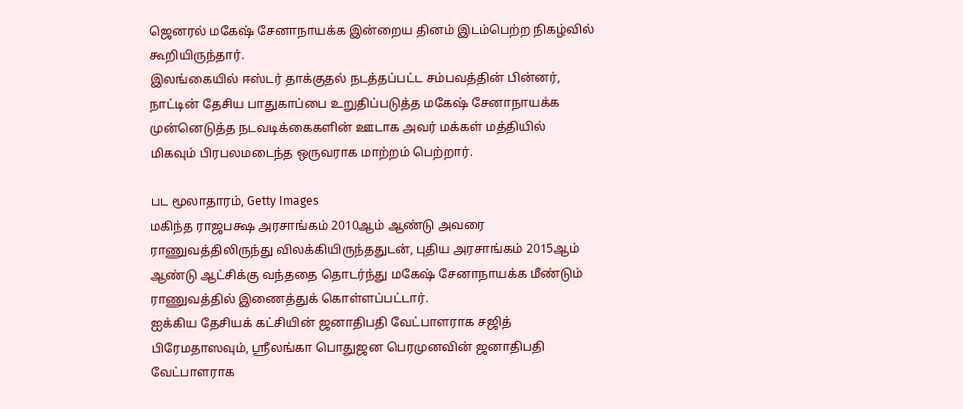ஜெனரல் மகேஷ் சேனாநாயக்க இன்றைய தினம் இடம்பெற்ற நிகழ்வில் கூறியிருந்தார்.
இலங்கையில் ஈஸ்டர் தாக்குதல் நடத்தப்பட்ட சம்பவத்தின் பின்னர், நாட்டின் தேசிய பாதுகாப்பை உறுதிப்படுத்த மகேஷ் சேனாநாயக்க முன்னெடுத்த நடவடிக்கைகளின் ஊடாக அவர் மக்கள் மத்தியில் மிகவும் பிரபலமடைந்த ஒருவராக மாற்றம் பெற்றார்.

பட மூலாதாரம், Getty Images
மகிந்த ராஜபக்ஷ அரசாங்கம் 2010ஆம் ஆண்டு அவரை ராணுவத்திலிருந்து விலக்கியிருந்ததுடன், புதிய அரசாங்கம் 2015ஆம் ஆண்டு ஆட்சிக்கு வந்ததை தொடர்ந்து மகேஷ் சேனாநாயக்க மீண்டும் ராணுவத்தில் இணைத்துக் கொள்ளப்பட்டார்.
ஐக்கிய தேசியக் கட்சியின் ஜனாதிபதி வேட்பாளராக சஜித் பிரேமதாஸவும், ஸ்ரீலங்கா பொதுஜன பெரமுனவின் ஜனாதிபதி வேட்பாளராக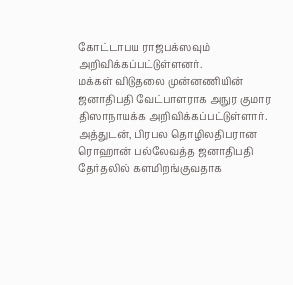கோட்டாபய ராஜபக்ஸவும் அறிவிக்கப்பட்டுள்ளனர்.
மக்கள் விடுதலை முன்னணியின் ஜனாதிபதி வேட்பாளராக அநுர குமார திஸாநாயக்க அறிவிக்கப்பட்டுள்ளார்.
அத்துடன், பிரபல தொழிலதிபரான ரொஹான் பல்லேவத்த ஜனாதிபதி தேர்தலில் களமிறங்குவதாக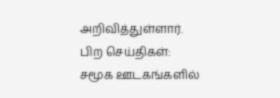அறிவித்துள்ளார்.
பிற செய்திகள்:
சமூக ஊடகங்களில்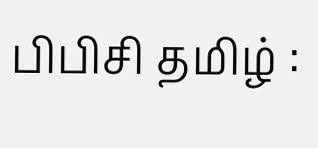பிபிசி தமிழ் :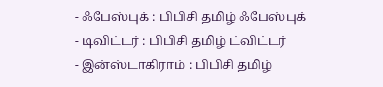- ஃபேஸ்புக் : பிபிசி தமிழ் ஃபேஸ்புக்
- டிவிட்டர் : பிபிசி தமிழ் ட்விட்டர்
- இன்ஸ்டாகிராம் : பிபிசி தமிழ்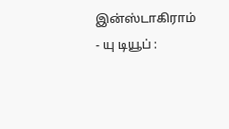இன்ஸ்டாகிராம்
- யு டியூப் :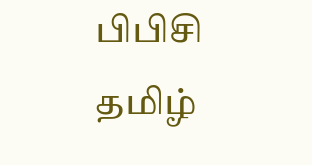பிபிசி தமிழ்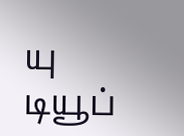யு டியூப்